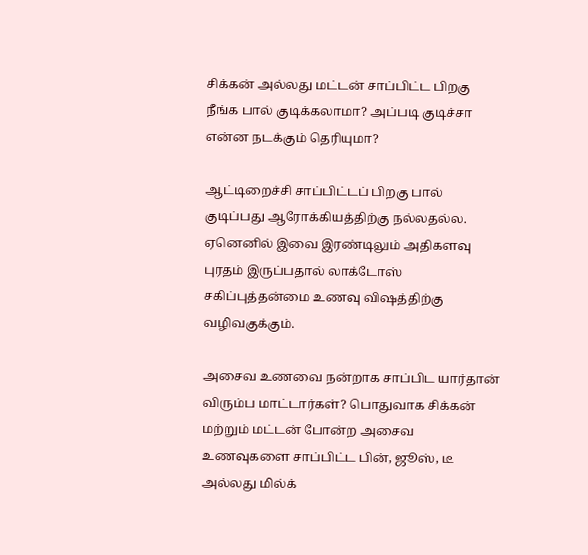சிக்கன் அல்லது மட்டன் சாப்பிட்ட பிறகு நீங்க பால் குடிக்கலாமா? அப்படி குடிச்சா என்ன நடக்கும் தெரியுமா?

ஆட்டிறைச்சி சாப்பிட்டப் பிறகு பால் குடிப்பது ஆரோக்கியத்திற்கு நல்லதல்ல. ஏனெனில் இவை இரண்டிலும் அதிகளவு புரதம் இருப்பதால் லாக்டோஸ் சகிப்புத்தன்மை உணவு விஷத்திற்கு வழிவகுக்கும்.

அசைவ உணவை நன்றாக சாப்பிட யார்தான் விரும்ப மாட்டார்கள்? பொதுவாக சிக்கன் மற்றும் மட்டன் போன்ற அசைவ உணவுகளை சாப்பிட்ட பின், ஜூஸ், டீ அல்லது மில்க்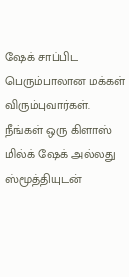ஷேக் சாப்பிட பெரும்பாலான மக்கள் விரும்புவார்கள். நீங்கள் ஒரு கிளாஸ் மில்க் ஷேக் அல்லது ஸ்மூத்தியுடன்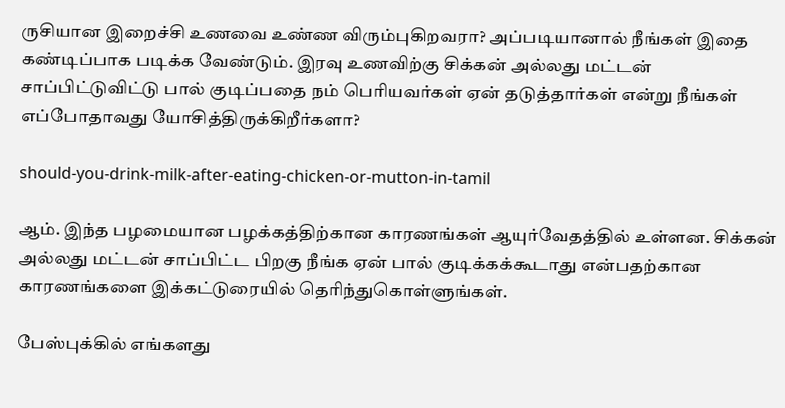ருசியான இறைச்சி உணவை உண்ண விரும்புகிறவரா? அப்படியானால் நீங்கள் இதை கண்டிப்பாக படிக்க வேண்டும். இரவு உணவிற்கு சிக்கன் அல்லது மட்டன் சாப்பிட்டுவிட்டு பால் குடிப்பதை நம் பெரியவர்கள் ஏன் தடுத்தார்கள் என்று நீங்கள் எப்போதாவது யோசித்திருக்கிறீர்களா?

should-you-drink-milk-after-eating-chicken-or-mutton-in-tamil

ஆம். இந்த பழமையான பழக்கத்திற்கான காரணங்கள் ஆயுர்வேதத்தில் உள்ளன. சிக்கன் அல்லது மட்டன் சாப்பிட்ட பிறகு நீங்க ஏன் பால் குடிக்கக்கூடாது என்பதற்கான காரணங்களை இக்கட்டுரையில் தெரிந்துகொள்ளுங்கள்.

பேஸ்புக்கில் எங்களது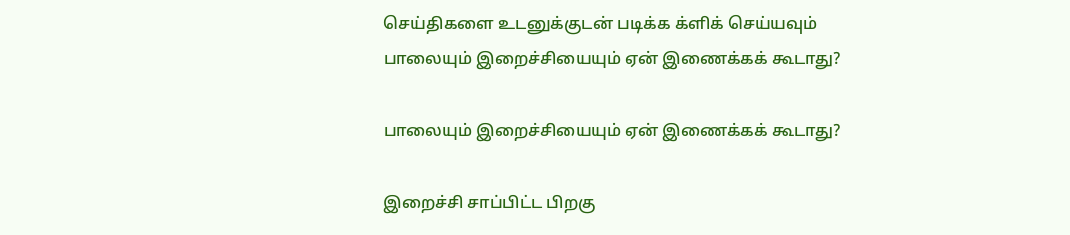செய்திகளை உடனுக்குடன் படிக்க க்ளிக் செய்யவும்
பாலையும் இறைச்சியையும் ஏன் இணைக்கக் கூடாது?

பாலையும் இறைச்சியையும் ஏன் இணைக்கக் கூடாது?

இறைச்சி சாப்பிட்ட பிறகு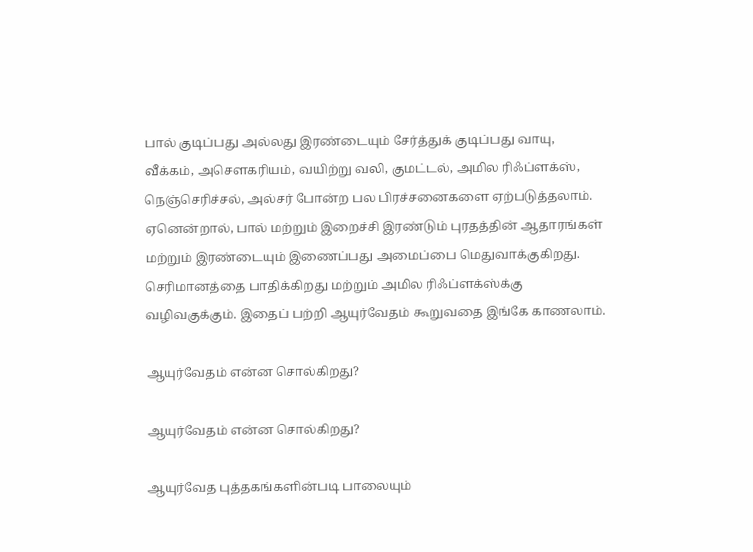பால் குடிப்பது அல்லது இரண்டையும் சேர்த்துக் குடிப்பது வாயு, வீக்கம், அசௌகரியம், வயிற்று வலி, குமட்டல், அமில ரிஃப்ளக்ஸ், நெஞ்செரிச்சல், அல்சர் போன்ற பல பிரச்சனைகளை ஏற்படுத்தலாம். ஏனென்றால், பால் மற்றும் இறைச்சி இரண்டும் புரதத்தின் ஆதாரங்கள் மற்றும் இரண்டையும் இணைப்பது அமைப்பை மெதுவாக்குகிறது. செரிமானத்தை பாதிக்கிறது மற்றும் அமில ரிஃப்ளக்ஸ்க்கு வழிவகுக்கும். இதைப் பற்றி ஆயுர்வேதம் கூறுவதை இங்கே காணலாம்.

ஆயுர்வேதம் என்ன சொல்கிறது?

ஆயுர்வேதம் என்ன சொல்கிறது?

ஆயுர்வேத புத்தகங்களின்படி பாலையும்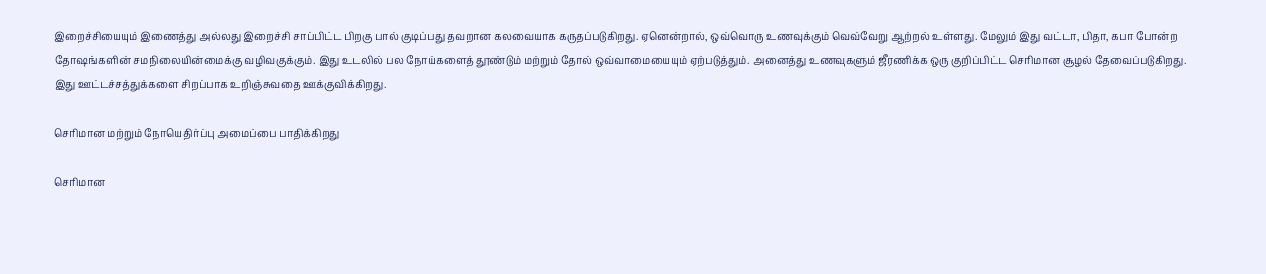இறைச்சியையும் இணைத்து அல்லது இறைச்சி சாப்பிட்ட பிறகு பால் குடிப்பது தவறான கலவையாக கருதப்படுகிறது. ஏனென்றால், ஒவ்வொரு உணவுக்கும் வெவ்வேறு ஆற்றல் உள்ளது. மேலும் இது வட்டா, பிதா, கபா போன்ற தோஷங்களின் சமநிலையின்மைக்கு வழிவகுக்கும். இது உடலில் பல நோய்களைத் தூண்டும் மற்றும் தோல் ஒவ்வாமையையும் ஏற்படுத்தும். அனைத்து உணவுகளும் ஜீரணிக்க ஒரு குறிப்பிட்ட செரிமான சூழல் தேவைப்படுகிறது. இது ஊட்டச்சத்துக்களை சிறப்பாக உறிஞ்சுவதை ஊக்குவிக்கிறது.

செரிமான மற்றும் நோயெதிர்ப்பு அமைப்பை பாதிக்கிறது

செரிமான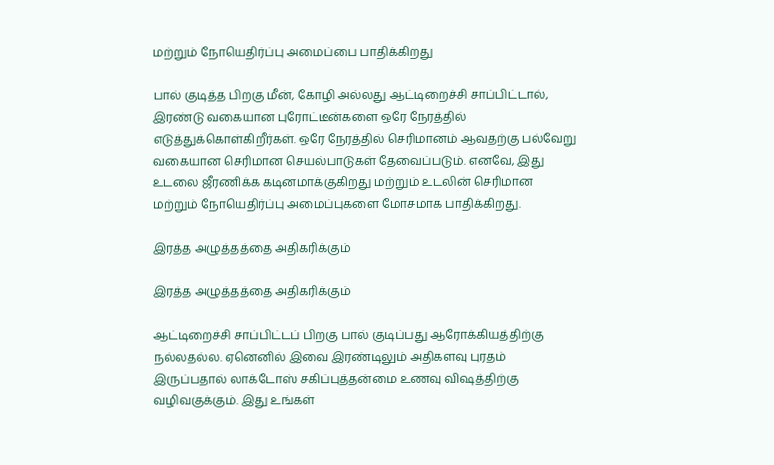மற்றும் நோயெதிர்ப்பு அமைப்பை பாதிக்கிறது

பால் குடித்த பிறகு மீன், கோழி அல்லது ஆட்டிறைச்சி சாப்பிட்டால், இரண்டு வகையான புரோட்டீன்களை ஒரே நேரத்தில் எடுத்துக்கொள்கிறீர்கள். ஒரே நேரத்தில் செரிமானம் ஆவதற்கு பல்வேறு வகையான செரிமான செயல்பாடுகள் தேவைப்படும். எனவே, இது உடலை ஜீரணிக்க கடினமாக்குகிறது மற்றும் உடலின் செரிமான மற்றும் நோயெதிர்ப்பு அமைப்புகளை மோசமாக பாதிக்கிறது.

இரத்த அழுத்தத்தை அதிகரிக்கும்

இரத்த அழுத்தத்தை அதிகரிக்கும்

ஆட்டிறைச்சி சாப்பிட்டப் பிறகு பால் குடிப்பது ஆரோக்கியத்திற்கு நல்லதல்ல. ஏனெனில் இவை இரண்டிலும் அதிகளவு புரதம் இருப்பதால் லாக்டோஸ் சகிப்புத்தன்மை உணவு விஷத்திற்கு வழிவகுக்கும். இது உங்கள்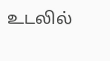உடலில்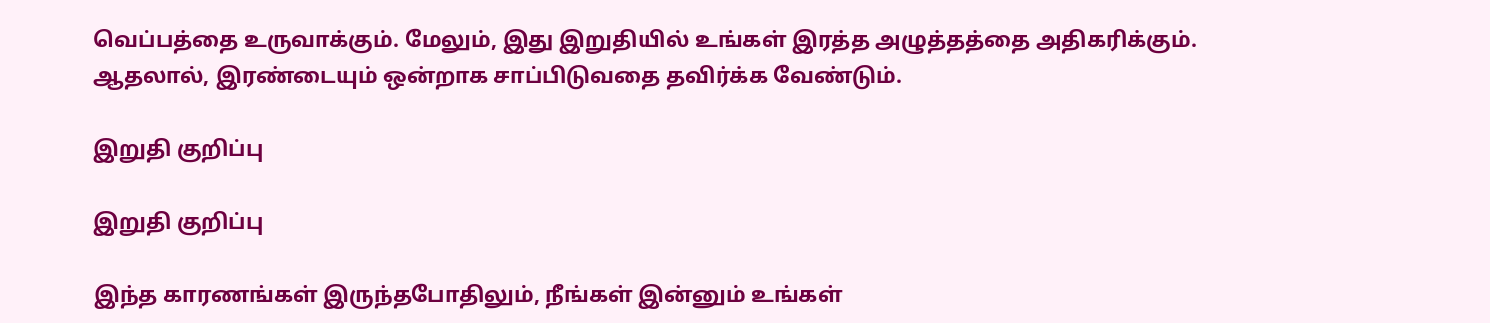வெப்பத்தை உருவாக்கும். மேலும், இது இறுதியில் உங்கள் இரத்த அழுத்தத்தை அதிகரிக்கும். ஆதலால், இரண்டையும் ஒன்றாக சாப்பிடுவதை தவிர்க்க வேண்டும்.

இறுதி குறிப்பு

இறுதி குறிப்பு

இந்த காரணங்கள் இருந்தபோதிலும், நீங்கள் இன்னும் உங்கள்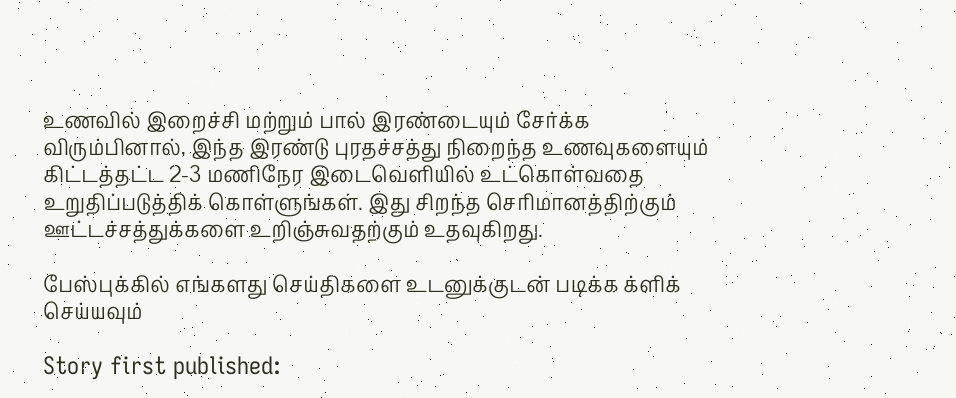உணவில் இறைச்சி மற்றும் பால் இரண்டையும் சேர்க்க விரும்பினால், இந்த இரண்டு புரதச்சத்து நிறைந்த உணவுகளையும் கிட்டத்தட்ட 2-3 மணிநேர இடைவெளியில் உட்கொள்வதை உறுதிப்படுத்திக் கொள்ளுங்கள். இது சிறந்த செரிமானத்திற்கும் ஊட்டச்சத்துக்களை உறிஞ்சுவதற்கும் உதவுகிறது.

பேஸ்புக்கில் எங்களது செய்திகளை உடனுக்குடன் படிக்க க்ளிக் செய்யவும்

Story first published: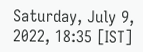Saturday, July 9, 2022, 18:35 [IST]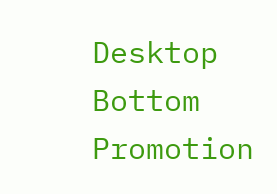Desktop Bottom Promotion